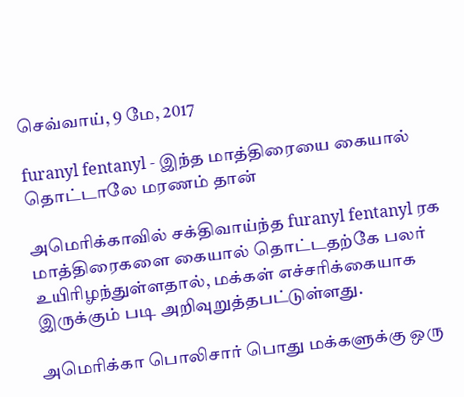செவ்வாய், 9 மே, 2017

furanyl fentanyl - இந்த மாத்திரையை கையால் தொட்டாலே மரணம் தான்

அமெரிக்காவில் சக்திவாய்ந்த furanyl fentanyl ரக மாத்திரைகளை கையால் தொட்டதற்கே பலர் உயிரிழந்துள்ளதால், மக்கள் எச்சரிக்கையாக இருக்கும் படி அறிவுறுத்தபட்டுள்ளது.

அமெரிக்கா பொலிசார் பொது மக்களுக்கு ஒரு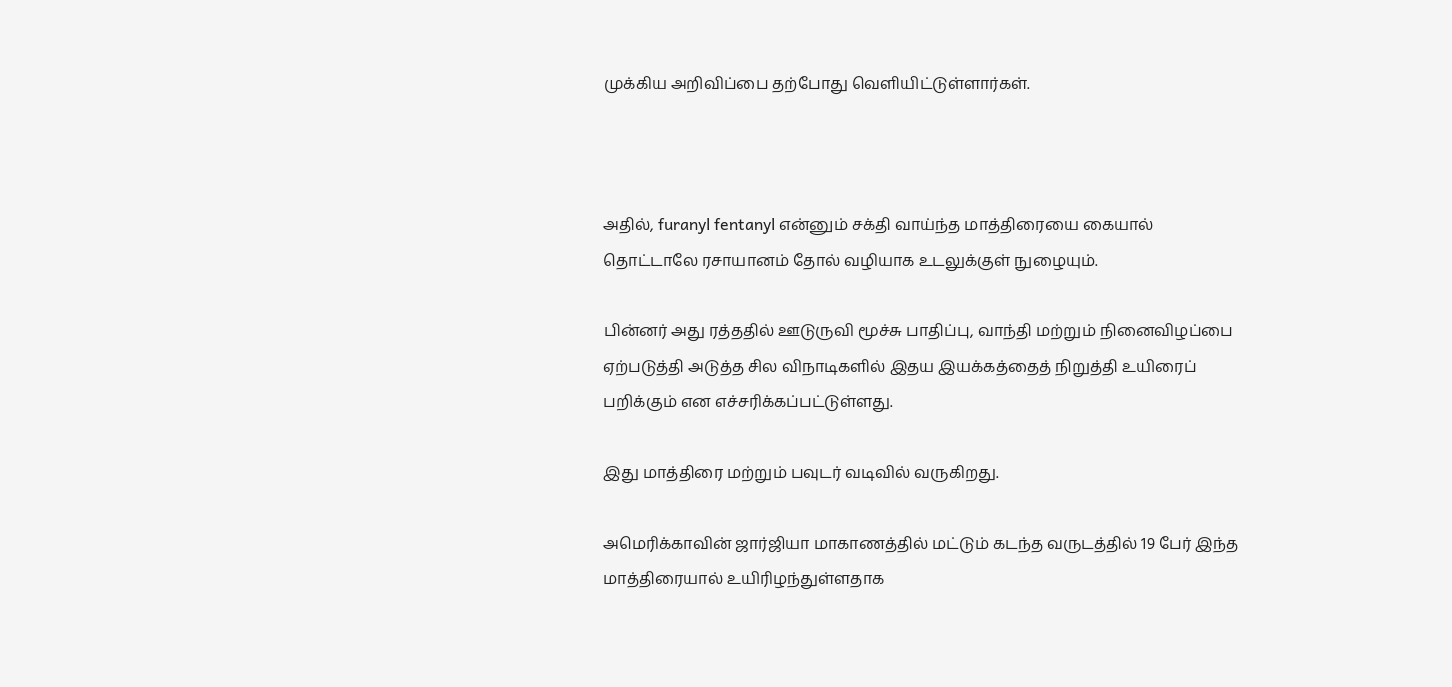முக்கிய அறிவிப்பை தற்போது வெளியிட்டுள்ளார்கள்.



அதில், furanyl fentanyl என்னும் சக்தி வாய்ந்த மாத்திரையை கையால் தொட்டாலே ரசாயானம் தோல் வழியாக உடலுக்குள் நுழையும்.

பின்னர் அது ரத்ததில் ஊடுருவி மூச்சு பாதிப்பு, வாந்தி மற்றும் நினைவிழப்பை ஏற்படுத்தி அடுத்த சில விநாடிகளில் இதய இயக்கத்தைத் நிறுத்தி உயிரைப் பறிக்கும் என எச்சரிக்கப்பட்டுள்ளது.

இது மாத்திரை மற்றும் பவுடர் வடிவில் வருகிறது.

அமெரிக்காவின் ஜார்ஜியா மாகாணத்தில் மட்டும் கடந்த வருடத்தில் 19 பேர் இந்த மாத்திரையால் உயிரிழந்துள்ளதாக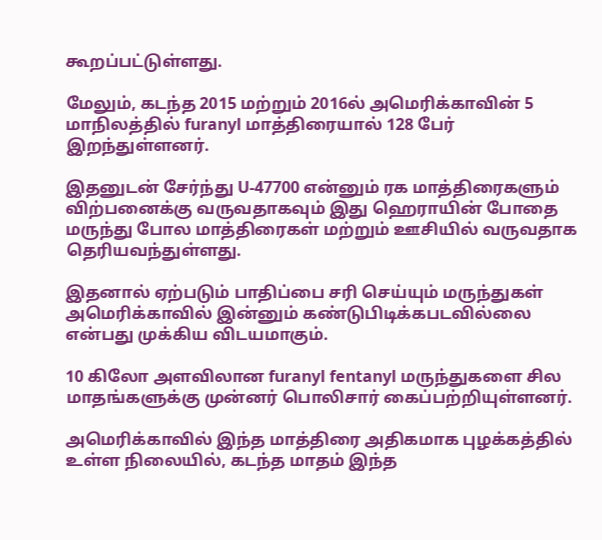கூறப்பட்டுள்ளது.

மேலும், கடந்த 2015 மற்றும் 2016ல் அமெரிக்காவின் 5 மாநிலத்தில் furanyl மாத்திரையால் 128 பேர் இறந்துள்ளனர்.

இதனுடன் சேர்ந்து U-47700 என்னும் ரக மாத்திரைகளும் விற்பனைக்கு வருவதாகவும் இது ஹெராயின் போதை மருந்து போல மாத்திரைகள் மற்றும் ஊசியில் வருவதாக தெரியவந்துள்ளது.

இதனால் ஏற்படும் பாதிப்பை சரி செய்யும் மருந்துகள் அமெரிக்காவில் இன்னும் கண்டுபிடிக்கபடவில்லை என்பது முக்கிய விடயமாகும்.

10 கிலோ அளவிலான furanyl fentanyl மருந்துகளை சில மாதங்களுக்கு முன்னர் பொலிசார் கைப்பற்றியுள்ளனர்.

அமெரிக்காவில் இந்த மாத்திரை அதிகமாக புழக்கத்தில் உள்ள நிலையில், கடந்த மாதம் இந்த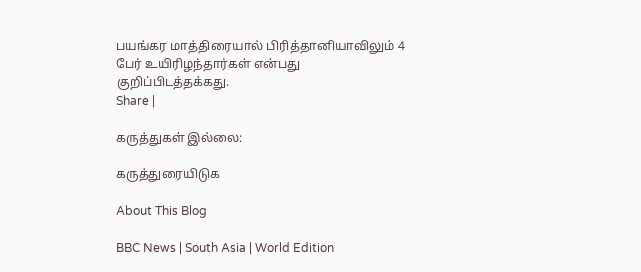பயங்கர மாத்திரையால் பிரித்தானியாவிலும் 4 பேர் உயிரிழந்தார்கள் என்பது குறிப்பிடத்தக்கது.
Share |

கருத்துகள் இல்லை:

கருத்துரையிடுக

About This Blog

BBC News | South Asia | World Edition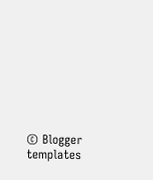© Blogger templates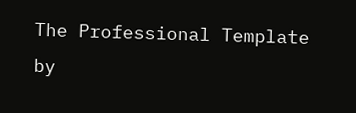The Professional Template by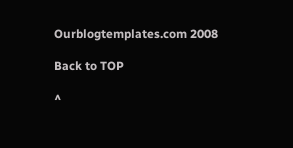Ourblogtemplates.com 2008

Back to TOP

^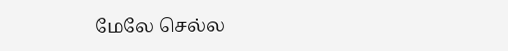மேலே செல்ல